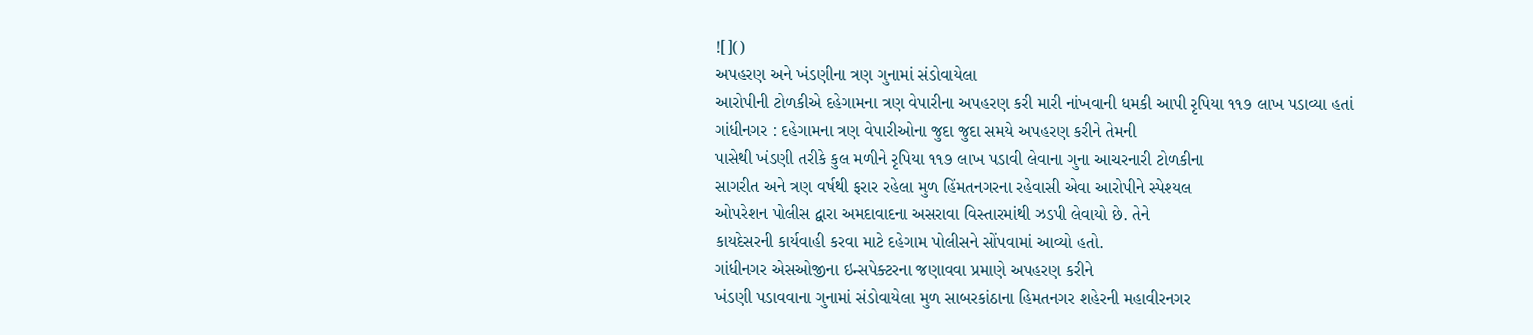![]()
અપહરણ અને ખંડણીના ત્રણ ગુનામાં સંડોવાયેલા
આરોપીની ટોળકીએ દહેગામના ત્રણ વેપારીના અપહરણ કરી મારી નાંખવાની ધમકી આપી રૃપિયા ૧૧૭ લાખ પડાવ્યા હતાં
ગાંધીનગર : દહેગામના ત્રણ વેપારીઓના જુદા જુદા સમયે અપહરણ કરીને તેમની
પાસેથી ખંડણી તરીકે કુલ મળીને રૃપિયા ૧૧૭ લાખ પડાવી લેવાના ગુના આચરનારી ટોળકીના
સાગરીત અને ત્રણ વર્ષથી ફરાર રહેલા મુળ હિંમતનગરના રહેવાસી એવા આરોપીને સ્પેશ્યલ
ઓપરેશન પોલીસ દ્વારા અમદાવાદના અસરાવા વિસ્તારમાંથી ઝડપી લેવાયો છે. તેને
કાયદેસરની કાર્યવાહી કરવા માટે દહેગામ પોલીસને સોંપવામાં આવ્યો હતો.
ગાંધીનગર એસઓજીના ઇન્સપેક્ટરના જણાવવા પ્રમાણે અપહરણ કરીને
ખંડણી પડાવવાના ગુનામાં સંડોવાયેલા મુળ સાબરકાંઠાના હિમતનગર શહેરની મહાવીરનગર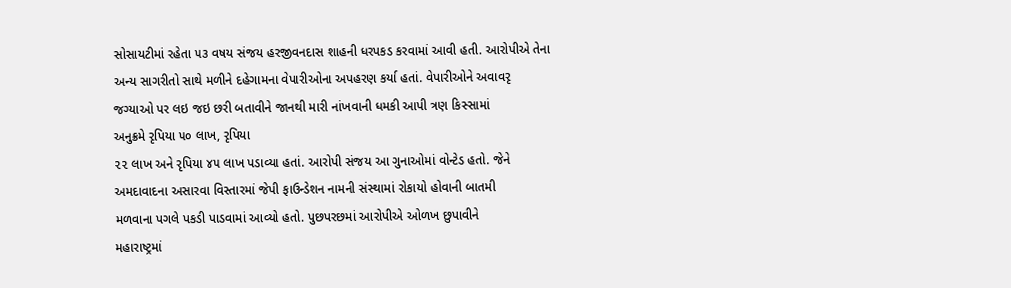સોસાયટીમાં રહેતા ૫૩ વષય સંજય હરજીવનદાસ શાહની ધરપકડ કરવામાં આવી હતી. આરોપીએ તેના
અન્ય સાગરીતો સાથે મળીને દહેગામના વેપારીઓના અપહરણ કર્યા હતાં. વેપારીઓને અવાવરૃ
જગ્યાઓ પર લઇ જઇ છરી બતાવીને જાનથી મારી નાંખવાની ધમકી આપી ત્રણ કિસ્સામાં
અનુક્રમે રૃપિયા ૫૦ લાખ, રૃપિયા
૨૨ લાખ અને રૃપિયા ૪૫ લાખ પડાવ્યા હતાં. આરોપી સંજય આ ગુનાઓમાં વોન્ટેડ હતો. જેને
અમદાવાદના અસારવા વિસ્તારમાં જેપી ફાઉન્ડેશન નામની સંસ્થામાં રોકાયો હોવાની બાતમી
મળવાના પગલે પકડી પાડવામાં આવ્યો હતો. પુછપરછમાં આરોપીએ ઓળખ છુપાવીને
મહારાષ્ટ્રમાં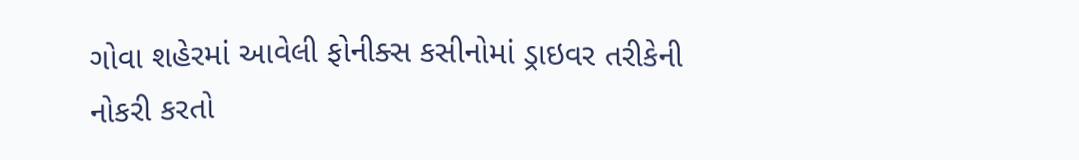ગોવા શહેરમાં આવેલી ફોનીક્સ કસીનોમાં ડ્રાઇવર તરીકેની નોકરી કરતો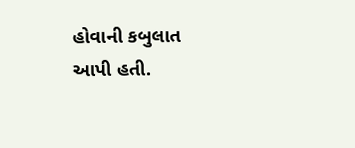હોવાની કબુલાત આપી હતી.